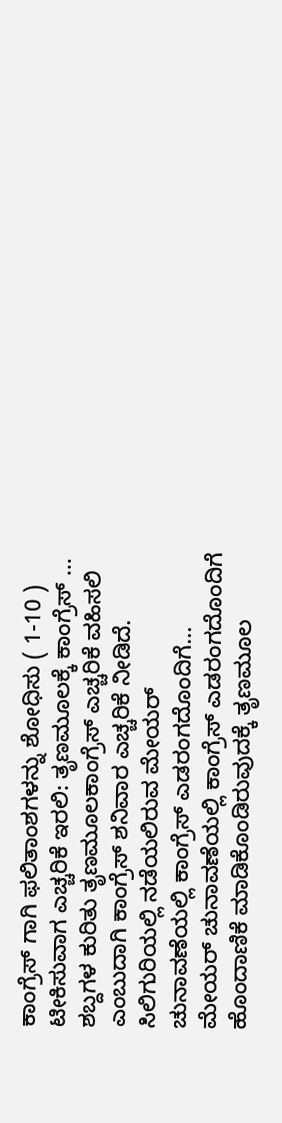ಕಾಂಗ್ರೆಸ್ ಗಾಗಿ ಫಲಿತಾಂಶಗಳನ್ನು ಶೋಧಿಸು ( 1-10 )
ಟೀಕಿಸುವಾಗ ಎಚ್ಚರಿಕೆ ಇರಲಿ: ತೃಣಮೂಲಕ್ಕೆ ಕಾಂಗ್ರೆಸ್ ...
ಶಬ್ದಗಳ ಕುರಿತು ತೃಣಮೂಲಕಾಂಗ್ರೆಸ್ ಎಚ್ಚರಿಕೆ ವಹಿಸಲಿ ಎಂಬುದಾಗಿ ಕಾಂಗ್ರೆಸ್ ಶನಿವಾರ ಎಚ್ಚರಿಕೆ ನೀಡಿದೆ. ಸಿಲಿಗುರಿಯಲ್ಲಿ ನಡೆಯಲಿರುವ ಮೇಯರ್ ಚುನಾವಣೆಯಲ್ಲಿ ಕಾಂಗ್ರೆಸ್ ಎಡರಂಗದೊಂದಿಗೆ... ಮೇಯರ್ ಚುನಾವಣೆಯಲ್ಲಿ ಕಾಂಗ್ರೆಸ್ ಎಡರಂಗದೊಂದಿಗೆ ಹೊಂದಾಣಿಕೆ ಮಾಡಿಕೊಂಡಿರುವುದಕ್ಕೆ ತೃಣಮೂಲ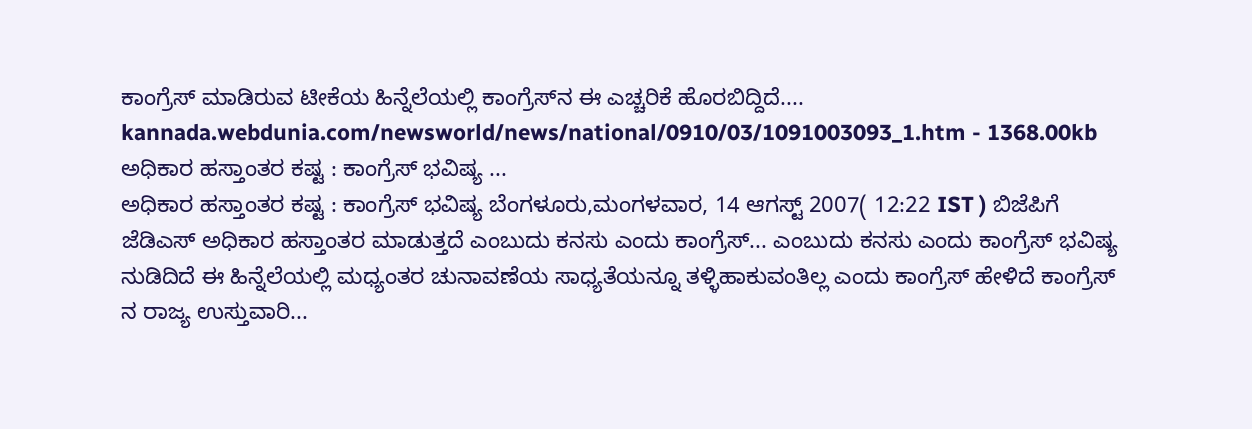ಕಾಂಗ್ರೆಸ್ ಮಾಡಿರುವ ಟೀಕೆಯ ಹಿನ್ನೆಲೆಯಲ್ಲಿ ಕಾಂಗ್ರೆಸ್‌ನ ಈ ಎಚ್ಚರಿಕೆ ಹೊರಬಿದ್ದಿದೆ....
kannada.webdunia.com/newsworld/news/national/0910/03/1091003093_1.htm - 1368.00kb
ಅಧಿಕಾರ ಹಸ್ತಾಂತರ ಕಷ್ಟ : ಕಾಂಗ್ರೆಸ್ ಭವಿಷ್ಯ ...
ಅಧಿಕಾರ ಹಸ್ತಾಂತರ ಕಷ್ಟ : ಕಾಂಗ್ರೆಸ್ ಭವಿಷ್ಯ ಬೆಂಗಳೂರು,ಮಂಗಳವಾರ, 14 ಆಗಸ್ಟ್ 2007( 12:22 IST ) ಬಿಜೆಪಿಗೆ ಜೆಡಿಎಸ್ ಅಧಿಕಾರ ಹಸ್ತಾಂತರ ಮಾಡುತ್ತದೆ ಎಂಬುದು ಕನಸು ಎಂದು ಕಾಂಗ್ರೆಸ್... ಎಂಬುದು ಕನಸು ಎಂದು ಕಾಂಗ್ರೆಸ್ ಭವಿಷ್ಯ ನುಡಿದಿದೆ ಈ ಹಿನ್ನೆಲೆಯಲ್ಲಿ ಮಧ್ಯಂತರ ಚುನಾವಣೆಯ ಸಾಧ್ಯತೆಯನ್ನೂ ತಳ್ಳಿಹಾಕುವಂತಿಲ್ಲ ಎಂದು ಕಾಂಗ್ರೆಸ್ ಹೇಳಿದೆ ಕಾಂಗ್ರೆಸ್ ನ ರಾಜ್ಯ ಉಸ್ತುವಾರಿ...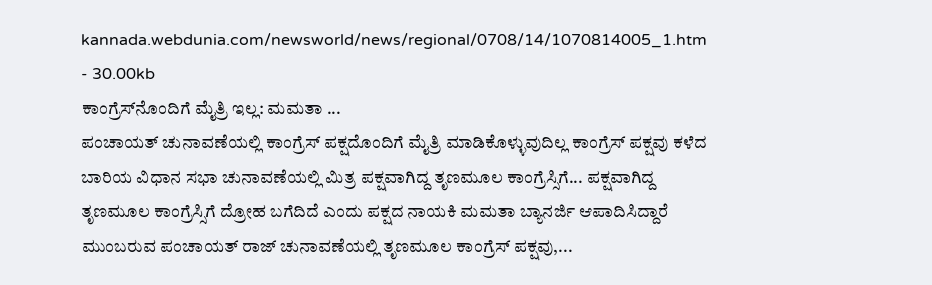kannada.webdunia.com/newsworld/news/regional/0708/14/1070814005_1.htm - 30.00kb
ಕಾಂಗ್ರೆಸ್‌ನೊಂದಿಗೆ ಮೈತ್ರಿ ಇಲ್ಲ: ಮಮತಾ ...
ಪಂಚಾಯತ್ ಚುನಾವಣೆಯಲ್ಲಿ ಕಾಂಗ್ರೆಸ್‍ ಪಕ್ಷದೊಂದಿಗೆ ಮೈತ್ರಿ ಮಾಡಿಕೊಳ್ಳುವುದಿಲ್ಲ ಕಾಂಗ್ರೆಸ್ ಪಕ್ಷವು ಕಳೆದ ಬಾರಿಯ ವಿಧಾನ ಸಭಾ ಚುನಾವಣೆಯಲ್ಲಿ ಮಿತ್ರ ಪಕ್ಷವಾಗಿದ್ದ ತೃಣಮೂಲ ಕಾಂಗ್ರೆಸ್ಸಿಗೆ... ಪಕ್ಷವಾಗಿದ್ದ ತೃಣಮೂಲ ಕಾಂಗ್ರೆಸ್ಸಿಗೆ ದ್ರೋಹ ಬಗೆದಿದೆ ಎಂದು ಪಕ್ಷದ ನಾಯಕಿ ಮಮತಾ ಬ್ಯಾನರ್ಜಿ ಆಪಾದಿಸಿದ್ದಾರೆ ಮುಂಬರುವ ಪಂಚಾಯತ್ ರಾಜ್ ಚುನಾವಣೆಯಲ್ಲಿ ತೃಣಮೂಲ ಕಾಂಗ್ರೆಸ್ ಪಕ್ಷವು,...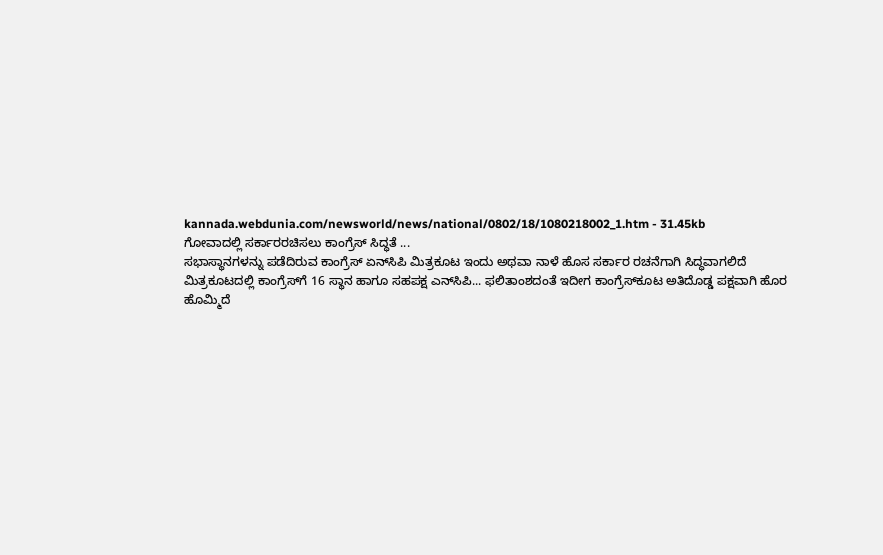kannada.webdunia.com/newsworld/news/national/0802/18/1080218002_1.htm - 31.45kb
ಗೋವಾದಲ್ಲಿ ಸರ್ಕಾರರಚಿಸಲು ಕಾಂಗ್ರೆಸ್‌ ಸಿದ್ಧತೆ ...
ಸಭಾಸ್ಥಾನಗಳನ್ನು ಪಡೆದಿರುವ ಕಾಂಗ್ರೆಸ್‌ ಏನ್‌ಸಿಪಿ ಮಿತ್ರಕೂಟ ಇಂದು ಅಥವಾ ನಾಳೆ ಹೊಸ ಸರ್ಕಾರ ರಚನೆಗಾಗಿ ಸಿದ್ಧವಾಗಲಿದೆ ಮಿತ್ರಕೂಟದಲ್ಲಿ ಕಾಂಗ್ರೆಸ್‌ಗೆ 16 ಸ್ಥಾನ ಹಾಗೂ ಸಹಪಕ್ಷ ಎನ್‌ಸಿಪಿ... ಫಲಿತಾಂಶದಂತೆ ಇದೀಗ ಕಾಂಗ್ರೆಸ್‌ಕೂಟ ಅತಿದೊಡ್ಡ ಪಕ್ಷವಾಗಿ ಹೊರ ಹೊಮ್ಮಿದೆ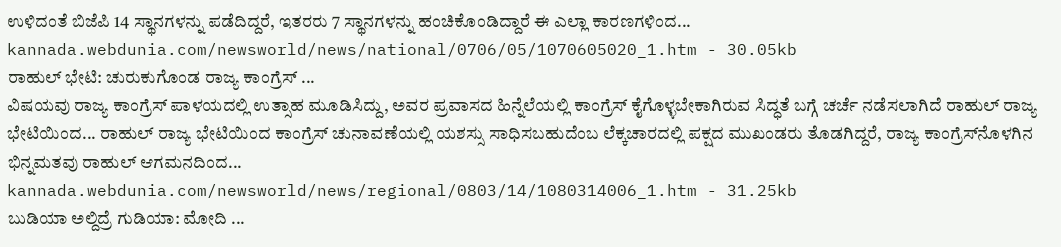ಉಳಿದಂತೆ ಬಿಜೆಪಿ 14 ಸ್ಥಾನಗಳನ್ನು ಪಡೆದಿದ್ದರೆ, ಇತರರು 7 ಸ್ಥಾನಗಳನ್ನು ಹಂಚಿಕೊಂಡಿದ್ದಾರೆ ಈ ಎಲ್ಲಾ ಕಾರಣಗಳಿಂದ...
kannada.webdunia.com/newsworld/news/national/0706/05/1070605020_1.htm - 30.05kb
ರಾಹುಲ್ ಭೇಟಿ: ಚುರುಕುಗೊಂಡ ರಾಜ್ಯ ಕಾಂಗ್ರೆಸ್ ...
ವಿಷಯವು ರಾಜ್ಯ ಕಾಂಗ್ರೆಸ್ ಪಾಳಯದಲ್ಲಿ ಉತ್ಸಾಹ ಮೂಡಿಸಿದ್ದು, ಅವರ ಪ್ರವಾಸದ ಹಿನ್ನೆಲೆಯಲ್ಲಿ ಕಾಂಗ್ರೆಸ್ ಕೈಗೊಳ್ಳಬೇಕಾಗಿರುವ ಸಿದ್ಧತೆ ಬಗ್ಗೆ ಚರ್ಚೆ ನಡೆಸಲಾಗಿದೆ ರಾಹುಲ್ ರಾಜ್ಯ ಭೇಟಿಯಿಂದ... ರಾಹುಲ್ ರಾಜ್ಯ ಭೇಟಿಯಿಂದ ಕಾಂಗ್ರೆಸ್ ಚುನಾವಣೆಯಲ್ಲಿ ಯಶಸ್ಸು ಸಾಧಿಸಬಹುದೆಂಬ ಲೆಕ್ಕಚಾರದಲ್ಲಿ ಪಕ್ಷದ ಮುಖಂಡರು ತೊಡಗಿದ್ದರೆ, ರಾಜ್ಯ ಕಾಂಗ್ರೆಸ್‌ನೊಳಗಿನ ಭಿನ್ನಮತವು ರಾಹುಲ್ ಆಗಮನದಿಂದ...
kannada.webdunia.com/newsworld/news/regional/0803/14/1080314006_1.htm - 31.25kb
ಬುಡಿಯಾ ಅಲ್ದಿದ್ರೆ ಗುಡಿಯಾ: ಮೋದಿ ...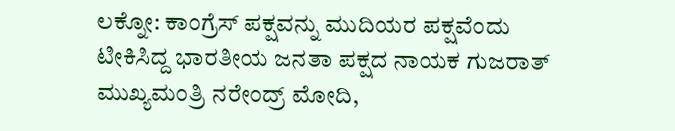ಲಕ್ನೋ: ಕಾಂಗ್ರೆಸ್ ಪಕ್ಷವನ್ನು ಮುದಿಯರ ಪಕ್ಷವೆಂದು ಟೀಕಿಸಿದ್ದ ಭಾರತೀಯ ಜನತಾ ಪಕ್ಷದ ನಾಯಕ ಗುಜರಾತ್ ಮುಖ್ಯಮಂತ್ರಿ ನರೇಂದ್ರ್ ಮೋದಿ,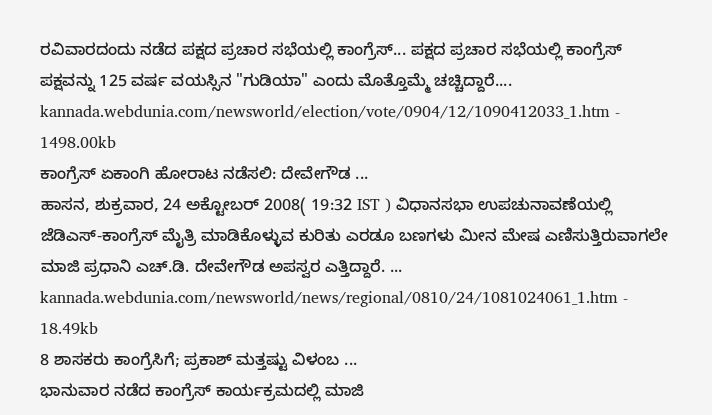ರವಿವಾರದಂದು ನಡೆದ ಪಕ್ಷದ ಪ್ರಚಾರ ಸಭೆಯಲ್ಲಿ ಕಾಂಗ್ರೆಸ್... ಪಕ್ಷದ ಪ್ರಚಾರ ಸಭೆಯಲ್ಲಿ ಕಾಂಗ್ರೆಸ್ ಪಕ್ಷವನ್ನು 125 ವರ್ಷ ವಯಸ್ಸಿನ "ಗುಡಿಯಾ" ಎಂದು ಮೊತ್ತೊಮ್ಮೆ ಚಚ್ಚಿದ್ದಾರೆ....
kannada.webdunia.com/newsworld/election/vote/0904/12/1090412033_1.htm - 1498.00kb
ಕಾಂಗ್ರೆಸ್ ಏಕಾಂಗಿ ಹೋರಾಟ ನಡೆಸಲಿ: ದೇವೇಗೌಡ ...
ಹಾಸನ, ಶುಕ್ರವಾರ, 24 ಅಕ್ಟೋಬರ್ 2008( 19:32 IST ) ವಿಧಾನಸಭಾ ಉಪಚುನಾವಣೆಯಲ್ಲಿ ಜೆಡಿಎಸ್-ಕಾಂಗ್ರೆಸ್ ಮೈತ್ರಿ ಮಾಡಿಕೊಳ್ಳುವ ಕುರಿತು ಎರಡೂ ಬಣಗಳು ಮೀನ ಮೇಷ ಎಣಿಸುತ್ತಿರುವಾಗಲೇ ಮಾಜಿ ಪ್ರಧಾನಿ ಎಚ್.ಡಿ. ದೇವೇಗೌಡ ಅಪಸ್ವರ ಎತ್ತಿದ್ದಾರೆ. ...
kannada.webdunia.com/newsworld/news/regional/0810/24/1081024061_1.htm - 18.49kb
8 ಶಾಸಕರು ಕಾಂಗ್ರೆಸಿಗೆ; ಪ್ರಕಾಶ್ ಮತ್ತಷ್ಟು ವಿಳಂಬ ...
ಭಾನುವಾರ ನಡೆದ ಕಾಂಗ್ರೆಸ್ ಕಾರ್ಯಕ್ರಮದಲ್ಲಿ ಮಾಜಿ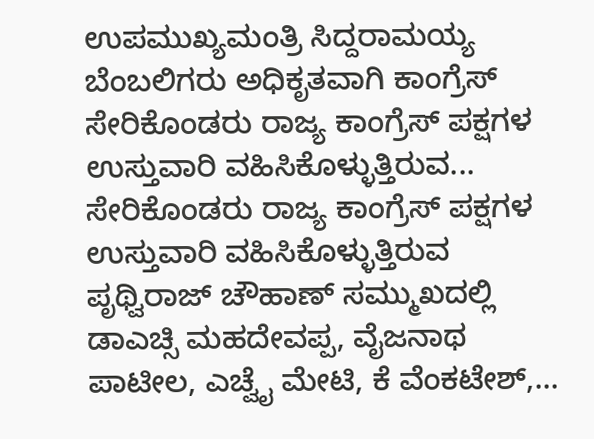ಉಪಮುಖ್ಯಮಂತ್ರಿ ಸಿದ್ದರಾಮಯ್ಯ ಬೆಂಬಲಿಗರು ಅಧಿಕೃತವಾಗಿ ಕಾಂಗ್ರೆಸ್ ಸೇರಿಕೊಂಡರು ರಾಜ್ಯ ಕಾಂಗ್ರೆಸ್ ಪಕ್ಷಗಳ ಉಸ್ತುವಾರಿ ವಹಿಸಿಕೊಳ್ಳುತ್ತಿರುವ... ಸೇರಿಕೊಂಡರು ರಾಜ್ಯ ಕಾಂಗ್ರೆಸ್ ಪಕ್ಷಗಳ ಉಸ್ತುವಾರಿ ವಹಿಸಿಕೊಳ್ಳುತ್ತಿರುವ ಪೃಥ್ವಿರಾಜ್ ಚೌಹಾಣ್ ಸಮ್ಮುಖದಲ್ಲಿ ಡಾಎಚ್ಸಿ ಮಹದೇವಪ್ಪ, ವೈಜನಾಥ ಪಾಟೀಲ, ಎಚ್ವೈ ಮೇಟಿ, ಕೆ ವೆಂಕಟೇಶ್,...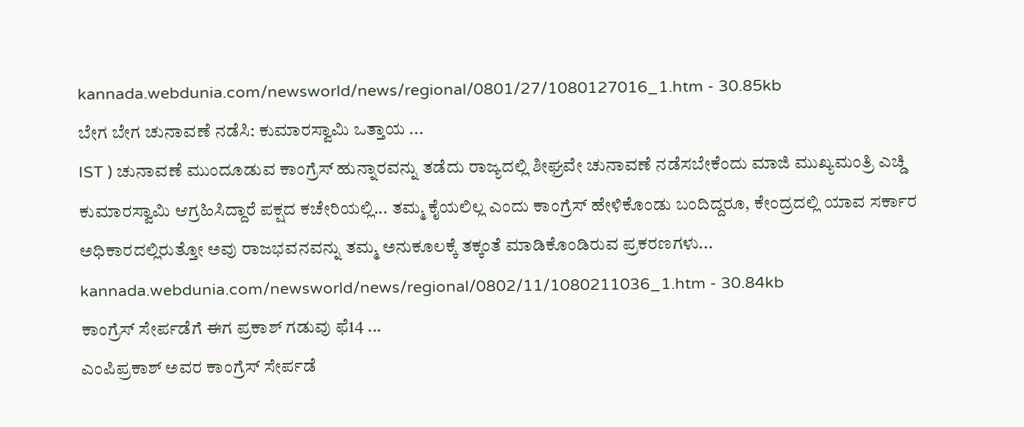kannada.webdunia.com/newsworld/news/regional/0801/27/1080127016_1.htm - 30.85kb
ಬೇಗ ಬೇಗ ಚುನಾವಣೆ ನಡೆಸಿ: ಕುಮಾರಸ್ವಾಮಿ ಒತ್ತಾಯ ...
IST ) ಚುನಾವಣೆ ಮುಂದೂಡುವ ಕಾಂಗ್ರೆಸ್ ಹುನ್ನಾರವನ್ನು ತಡೆದು ರಾಜ್ಯದಲ್ಲಿ ಶೀಘ್ರವೇ ಚುನಾವಣೆ ನಡೆಸಬೇಕೆಂದು ಮಾಜಿ ಮುಖ್ಯಮಂತ್ರಿ ಎಚ್ಡಿ ಕುಮಾರಸ್ವಾಮಿ ಆಗ್ರಹಿಸಿದ್ದಾರೆ ಪಕ್ಷದ ಕಚೇರಿಯಲ್ಲಿ... ತಮ್ಮ ಕೈಯಲಿಲ್ಲ ಎಂದು ಕಾಂಗ್ರೆಸ್ ಹೇಳಿಕೊಂಡು ಬಂದಿದ್ದರೂ, ಕೇಂದ್ರದಲ್ಲಿ ಯಾವ ಸರ್ಕಾರ ಅಧಿಕಾರದಲ್ಲಿರುತ್ತೋ ಅವು ರಾಜಭವನವನ್ನು ತಮ್ಮ ಅನುಕೂಲಕ್ಕೆ ತಕ್ಕಂತೆ ಮಾಡಿಕೊಂಡಿರುವ ಪ್ರಕರಣಗಳು...
kannada.webdunia.com/newsworld/news/regional/0802/11/1080211036_1.htm - 30.84kb
ಕಾಂಗ್ರೆಸ್ ಸೇರ್ಪಡೆಗೆ ಈಗ ಪ್ರಕಾಶ್ ಗಡುವು ಫೆ14 ...
ಎಂಪಿಪ್ರಕಾಶ್ ಅವರ ಕಾಂಗ್ರೆಸ್ ಸೇರ್ಪಡೆ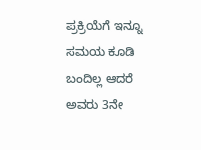ಪ್ರಕ್ರಿಯೆಗೆ ಇನ್ನೂ ಸಮಯ ಕೂಡಿ ಬಂದಿಲ್ಲ ಆದರೆ ಅವರು 3ನೇ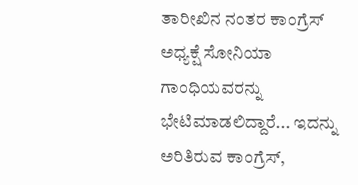ತಾರೀಖಿನ ನಂತರ ಕಾಂಗ್ರೆಸ್ ಅಧ್ಯಕ್ಷೆ ಸೋನಿಯಾ ಗಾಂಧಿಯವರನ್ನು ಭೇಟಿಮಾಡಲಿದ್ದಾರೆ... ಇದನ್ನು ಅರಿತಿರುವ ಕಾಂಗ್ರೆಸ್,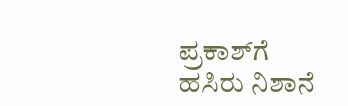ಪ್ರಕಾಶ್‌ಗೆ ಹಸಿರು ನಿಶಾನೆ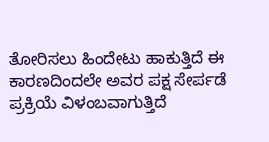ತೋರಿಸಲು ಹಿಂದೇಟು ಹಾಕುತ್ತಿದೆ ಈ ಕಾರಣದಿಂದಲೇ ಅವರ ಪಕ್ಷ ಸೇರ್ಪಡೆ ಪ್ರಕ್ರಿಯೆ ವಿಳಂಬವಾಗುತ್ತಿದೆ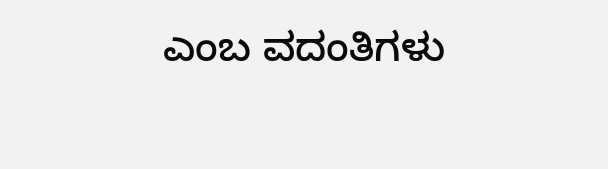ಎಂಬ ವದಂತಿಗಳು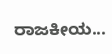ರಾಜಕೀಯ...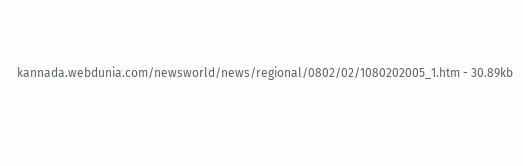kannada.webdunia.com/newsworld/news/regional/0802/02/1080202005_1.htm - 30.89kb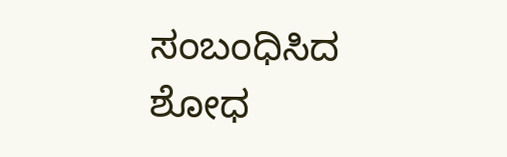ಸಂಬಂಧಿಸಿದ ಶೋಧ